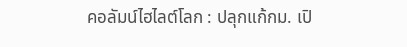คอลัมน์ไฮไลต์โลก : ปลุกแก้กม. เปิ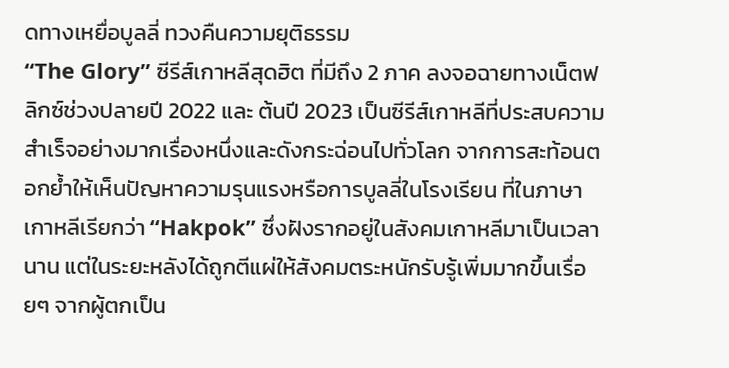ดทางเหยื่อบูลลี่ ทวงคืนความยุติธรรม
“The Glory” ซีรีส์เกาหลีสุดฮิต ที่มีถึง 2 ภาค ลงจอฉายทางเน็ตฟลิกซ์ช่วงปลายปี 2022 และ ต้นปี 2023 เป็นซีรีส์เกาหลีที่ประสบความสำเร็จอย่างมากเรื่องหนึ่งและดังกระฉ่อนไปทั่วโลก จากการสะท้อนตอกย้ำให้เห็นปัญหาความรุนแรงหรือการบูลลี่ในโรงเรียน ที่ในภาษาเกาหลีเรียกว่า “Hakpok” ซึ่งฝังรากอยู่ในสังคมเกาหลีมาเป็นเวลานาน แต่ในระยะหลังได้ถูกตีแผ่ให้สังคมตระหนักรับรู้เพิ่มมากขึ้นเรื่อยๆ จากผู้ตกเป็น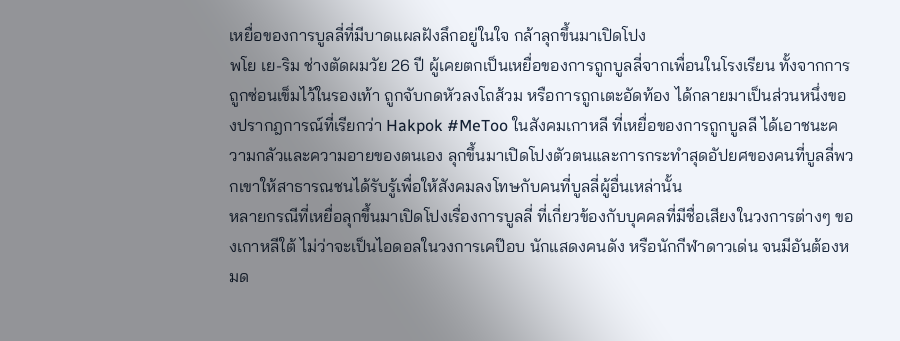เหยื่อของการบูลลี่ที่มีบาดแผลฝังลึกอยู่ในใจ กล้าลุกขึ้นมาเปิดโปง
พโย เย-ริม ช่างตัดผมวัย 26 ปี ผู้เคยตกเป็นเหยื่อของการถูกบูลลี่จากเพื่อนในโรงเรียน ทั้งจากการถูกซ่อนเข็มไว้ในรองเท้า ถูกจับกดหัวลงโถส้วม หรือการถูกเตะอัดท้อง ได้กลายมาเป็นส่วนหนึ่งของปรากฎการณ์ที่เรียกว่า Hakpok #MeToo ในสังคมเกาหลี ที่เหยื่อของการถูกบูลลี ได้เอาชนะความกลัวและความอายของตนเอง ลุกขึ้นมาเปิดโปงตัวตนและการกระทำสุดอัปยศของคนที่บูลลี่พวกเขาให้สาธารณชนได้รับรู้เพื่อให้สังคมลงโทษกับคนที่บูลลี่ผู้อื่นเหล่านั้น
หลายกรณีที่เหยื่อลุกขึ้นมาเปิดโปงเรื่องการบูลลี่ ที่เกี่ยวข้องกับบุคคลที่มีชื่อเสียงในวงการต่างๆ ของเกาหลีใต้ ไม่ว่าจะเป็นไอดอลในวงการเคป๊อบ นักแสดงคนดัง หรือนักกีฬาดาวเด่น จนมีอันต้องหมด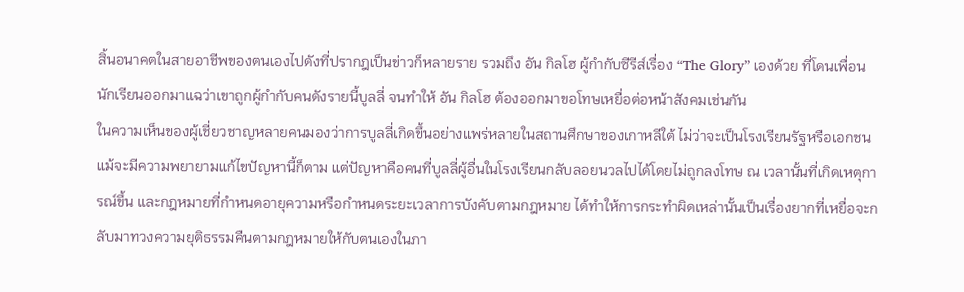สิ้นอนาคตในสายอาชีพของตนเองไปดังที่ปรากฎเป็นข่าวก็หลายราย รวมถึง อัน กิลโฮ ผู้กำกับซีรีส์เรื่อง “The Glory” เองด้วย ที่โดนเพื่อนนักเรียนออกมาแฉว่าเขาถูกผู้กำกับคนดังรายนี้บูลลี่ จนทำให้ อัน กิลโฮ ต้องออกมาขอโทษเหยื่อต่อหน้าสังคมเช่นกัน
ในความเห็นของผู้เชี่ยวชาญหลายคนมองว่าการบูลลี่เกิดขึ้นอย่างแพร่หลายในสถานศึกษาของเกาหลีใต้ ไม่ว่าจะเป็นโรงเรียนรัฐหรือเอกชน แม้จะมีความพยายามแก้ไขปัญหานี้ก็ตาม แต่ปัญหาคือคนที่บูลลี่ผู้อื่นในโรงเรียนกลับลอยนวลไปได้โดยไม่ถูกลงโทษ ณ เวลานั้นที่เกิดเหตุการณ์ขึ้น และกฎหมายที่กำหนดอายุความหรือกำหนดระยะเวลาการบังคับตามกฎหมาย ได้ทำให้การกระทำผิดเหล่านั้นเป็นเรื่องยากที่เหยื่อจะกลับมาทวงความยุติธรรมคืนตามกฎหมายให้กับตนเองในภา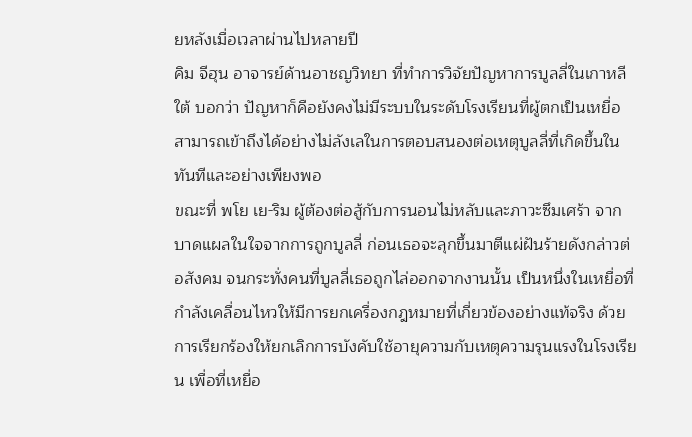ยหลังเมื่อเวลาผ่านไปหลายปี
คิม จีฮุน อาจารย์ด้านอาชญวิทยา ที่ทำการวิจัยปัญหาการบูลลี่ในเกาหลีใต้ บอกว่า ปัญหาก็คือยังคงไม่มีระบบในระดับโรงเรียนที่ผู้ตกเป็นเหยื่อสามารถเข้าถึงได้อย่างไม่ลังเลในการตอบสนองต่อเหตุบูลลี่ที่เกิดขึ้นในทันทีและอย่างเพียงพอ
ขณะที่ พโย เย-ริม ผู้ต้องต่อสู้กับการนอนไม่หลับและภาวะซึมเศร้า จากบาดแผลในใจจากการถูกบูลลี่ ก่อนเธอจะลุกขึ้นมาตีแผ่ฝันร้ายดังกล่าวต่อสังคม จนกระทั่งคนที่บูลลี่เธอถูกไล่ออกจากงานนั้น เป็นหนึ่งในเหยื่อที่กำลังเคลื่อนไหวให้มีการยกเครื่องกฎหมายที่เกี่ยวข้องอย่างแท้จริง ด้วยการเรียกร้องให้ยกเลิกการบังคับใช้อายุความกับเหตุความรุนแรงในโรงเรียน เพื่อที่เหยื่อ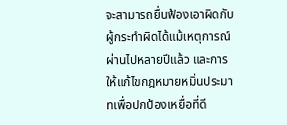จะสามารถยื่นฟ้องเอาผิดกับผู้กระทำผิดได้แม้เหตุการณ์ผ่านไปหลายปีแล้ว และการให้แก้ไขกฎหมายหมิ่นประมาทเพื่อปกป้องเหยื่อที่ดี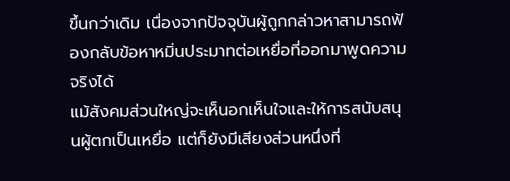ขึ้นกว่าเดิม เนื่องจากปัจจุบันผู้ถูกกล่าวหาสามารถฟ้องกลับข้อหาหมิ่นประมาทต่อเหยื่อที่ออกมาพูดความจริงได้
แม้สังคมส่วนใหญ่จะเห็นอกเห็นใจและให้การสนับสนุนผู้ตกเป็นเหยื่อ แต่ก็ยังมีเสียงส่วนหนึ่งที่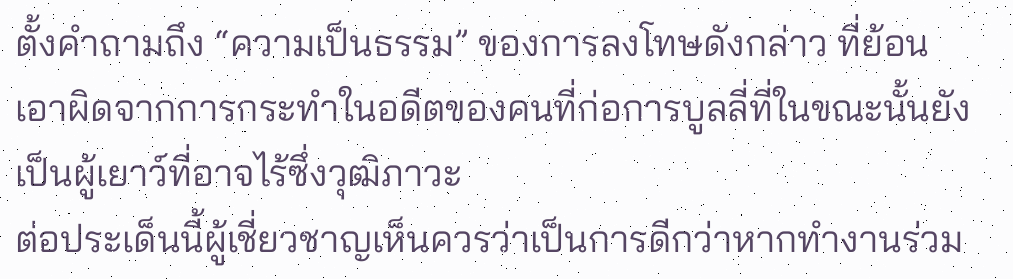ตั้งคำถามถึง “ความเป็นธรรม” ของการลงโทษดังกล่าว ที่ย้อนเอาผิดจากการกระทำในอดีตของคนที่ก่อการบูลลี่ที่ในขณะนั้นยังเป็นผู้เยาว์ที่อาจไร้ซึ่งวุฒิภาวะ
ต่อประเด็นนี้ผู้เชี่ยวชาญเห็นควรว่าเป็นการดีกว่าหากทำงานร่วม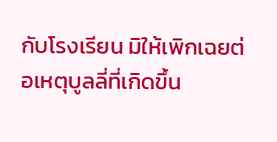กับโรงเรียน มิให้เพิกเฉยต่อเหตุบูลลี่ที่เกิดขึ้น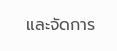และจัดการ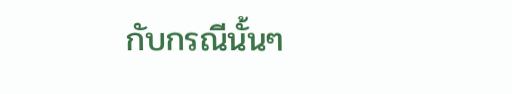กับกรณีนั้นๆ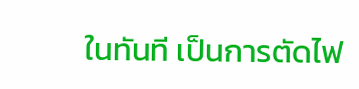ในทันที เป็นการตัดไฟ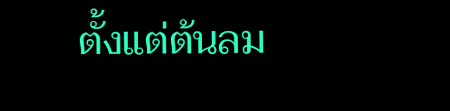ตั้งแต่ต้นลม